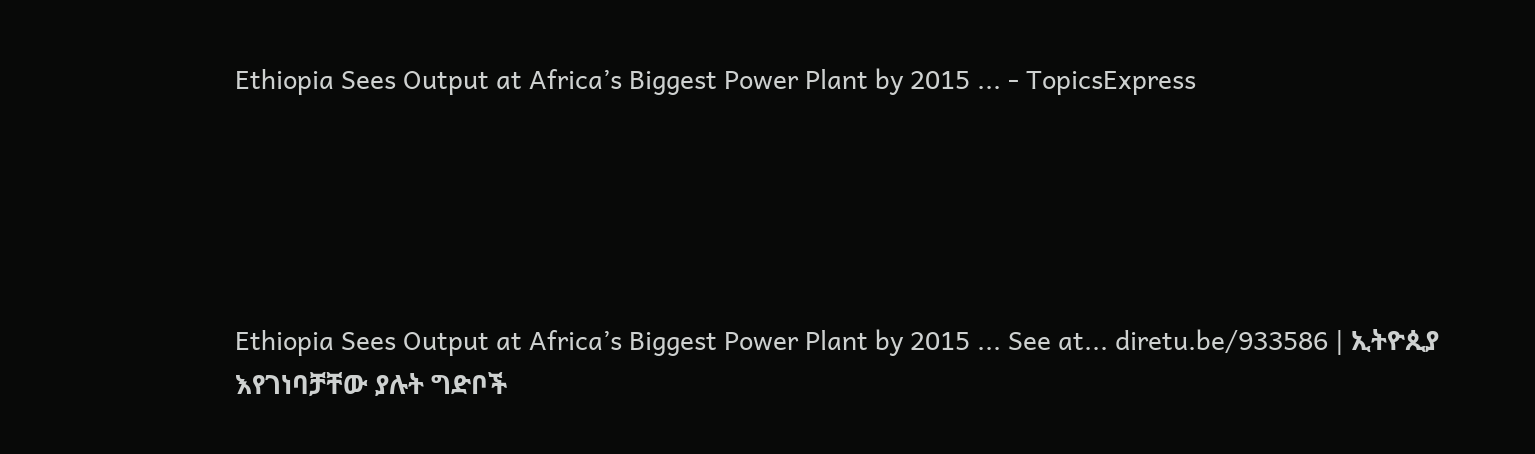Ethiopia Sees Output at Africa’s Biggest Power Plant by 2015 ... - TopicsExpress





Ethiopia Sees Output at Africa’s Biggest Power Plant by 2015 ... See at... diretu.be/933586 | ኢትዮጲያ እየገነባቻቸው ያሉት ግድቦች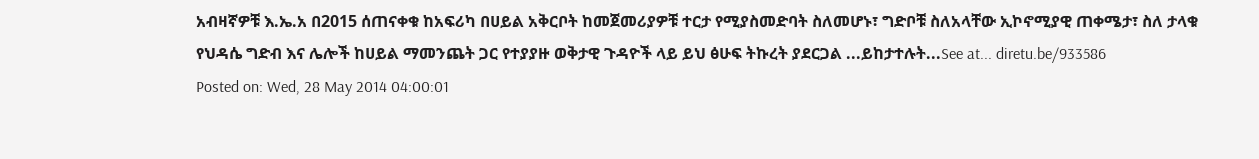አብዛኛዎቹ እ.ኤ.አ በ2015 ሰጠናቀቁ ከአፍሪካ በሀይል አቅርቦት ከመጀመሪያዎቹ ተርታ የሚያስመድባት ስለመሆኑ፣ ግድቦቹ ስለአላቸው ኢኮኖሚያዊ ጠቀሜታ፣ ስለ ታላቁ የህዳሴ ግድብ እና ሌሎች ከሀይል ማመንጨት ጋር የተያያዙ ወቅታዊ ጉዳዮች ላይ ይህ ፅሁፍ ትኩረት ያደርጋል ...ይከታተሉት...See at... diretu.be/933586
Posted on: Wed, 28 May 2014 04:00:01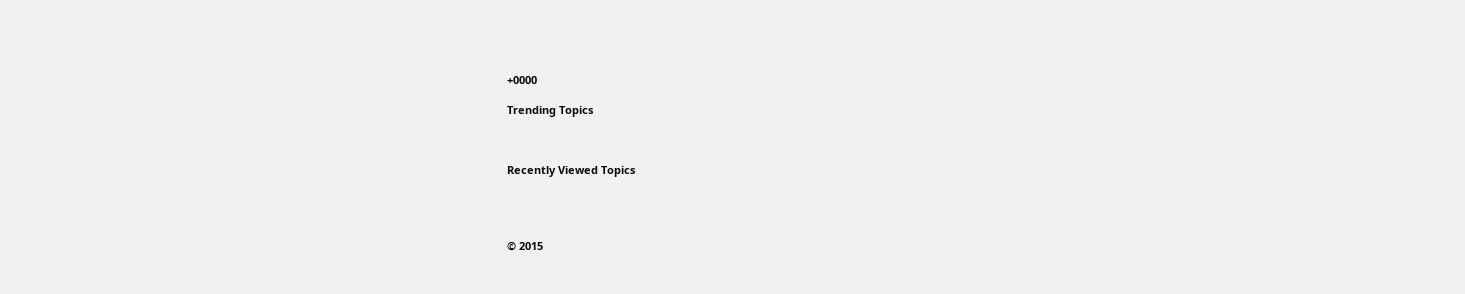+0000

Trending Topics



Recently Viewed Topics




© 2015